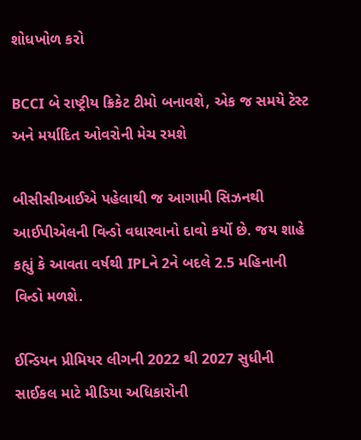શોધખોળ કરો

BCCI બે રાષ્ટ્રીય ક્રિકેટ ટીમો બનાવશે, એક જ સમયે ટેસ્ટ અને મર્યાદિત ઓવરોની મેચ રમશે

બીસીસીઆઈએ પહેલાથી જ આગામી સિઝનથી આઈપીએલની વિન્ડો વધારવાનો દાવો કર્યો છે. જય શાહે કહ્યું કે આવતા વર્ષથી IPLને 2ને બદલે 2.5 મહિનાની વિન્ડો મળશે.

ઈન્ડિયન પ્રીમિયર લીગની 2022 થી 2027 સુધીની સાઈકલ માટે મીડિયા અધિકારોની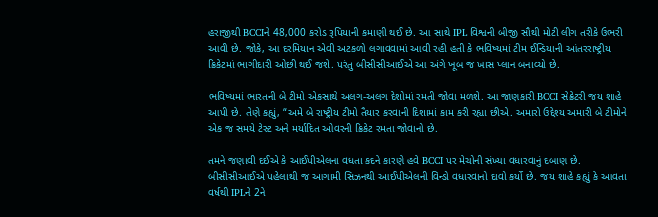હરાજીથી BCCIને 48,000 કરોડ રૂપિયાની કમાણી થઈ છે. આ સાથે IPL વિશ્વની બીજી સૌથી મોટી લીગ તરીકે ઉભરી આવી છે. જોકે, આ દરમિયાન એવી અટકળો લગાવવામાં આવી રહી હતી કે ભવિષ્યમાં ટીમ ઈન્ડિયાની આંતરરાષ્ટ્રીય ક્રિકેટમાં ભાગીદારી ઓછી થઈ જશે. પરંતુ બીસીસીઆઈએ આ અંગે ખૂબ જ ખાસ પ્લાન બનાવ્યો છે.

ભવિષ્યમાં ભારતની બે ટીમો એકસાથે અલગ-અલગ દેશોમાં રમતી જોવા મળશે. આ જાણકારી BCCI સેક્રેટરી જય શાહે આપી છે. તેણે કહ્યું, “અમે બે રાષ્ટ્રીય ટીમો તૈયાર કરવાની દિશામાં કામ કરી રહ્યા છીએ. અમારો ઉદ્દેશ્ય અમારી બે ટીમોને એક જ સમયે ટેસ્ટ અને મર્યાદિત ઓવરની ક્રિકેટ રમતા જોવાનો છે.

તમને જણાવી દઈએ કે આઈપીએલના વધતા કદને કારણે હવે BCCI પર મેચોની સંખ્યા વધારવાનું દબાણ છે. બીસીસીઆઈએ પહેલાથી જ આગામી સિઝનથી આઈપીએલની વિન્ડો વધારવાનો દાવો કર્યો છે. જય શાહે કહ્યું કે આવતા વર્ષથી IPLને 2ને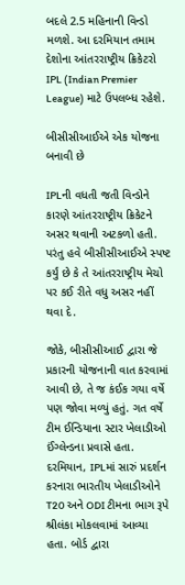બદલે 2.5 મહિનાની વિન્ડો મળશે. આ દરમિયાન તમામ દેશોના આંતરરાષ્ટ્રીય ક્રિકેટરો IPL (Indian Premier League) માટે ઉપલબ્ધ રહેશે.

બીસીસીઆઈએ એક યોજના બનાવી છે

IPLની વધતી જતી વિન્ડોને કારણે આંતરરાષ્ટ્રીય ક્રિકેટને અસર થવાની અટકળો હતી. પરંતુ હવે બીસીસીઆઈએ સ્પષ્ટ કર્યું છે કે તે આંતરરાષ્ટ્રીય મેચો પર કઈ રીતે વધુ અસર નહીં થવા દે.

જોકે, બીસીસીઆઈ દ્વારા જે પ્રકારની યોજનાની વાત કરવામાં આવી છે, તે જ કંઈક ગયા વર્ષે પણ જોવા મળ્યું હતું. ગત વર્ષે ટીમ ઈન્ડિયાના સ્ટાર ખેલાડીઓ ઈંગ્લેન્ડના પ્રવાસે હતા. દરમિયાન, IPLમાં સારું પ્રદર્શન કરનારા ભારતીય ખેલાડીઓને T20 અને ODI ટીમના ભાગ રૂપે શ્રીલંકા મોકલવામાં આવ્યા હતા. બોર્ડ દ્વારા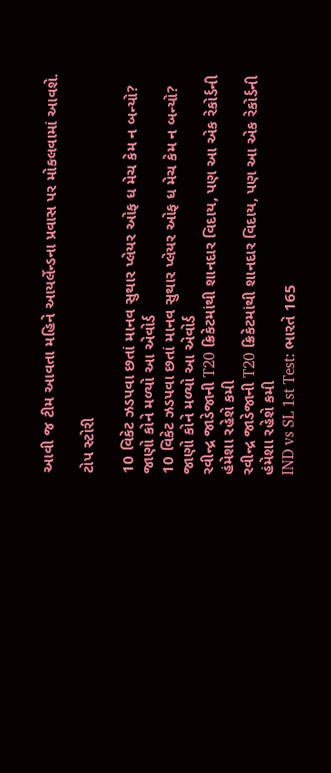આવી જ ટીમ આવતા મહિને આયર્લેન્ડના પ્રવાસ પર મોકલવામાં આવશે.

ટોપ સ્ટોરી

10 વિકેટ ઝડપવા છતાં માનવ સુથાર પ્લેયર ઓફ ધ મેચ કેમ ન બન્યો? જાણો કોને મળ્યો આ એવોર્ડ
10 વિકેટ ઝડપવા છતાં માનવ સુથાર પ્લેયર ઓફ ધ મેચ કેમ ન બન્યો? જાણો કોને મળ્યો આ એવોર્ડ
રવીન્દ્ર જાડેજાની T20 ક્રિકેટમાંથી શાનદાર વિદાય, પણ આ એક રેકોર્ડની હંમેશા રહેશે કમી
રવીન્દ્ર જાડેજાની T20 ક્રિકેટમાંથી શાનદાર વિદાય, પણ આ એક રેકોર્ડની હંમેશા રહેશે કમી
IND vs SL 1st Test: ભારતે 165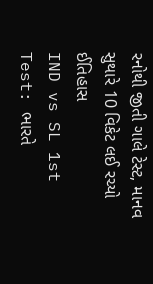રનોથી જીતી ગાલે ટેસ્ટ, માનવ સુથારે 10 વિકેટ લઈ રચ્યો ઈતિહાસ
IND vs SL 1st Test: ભારતે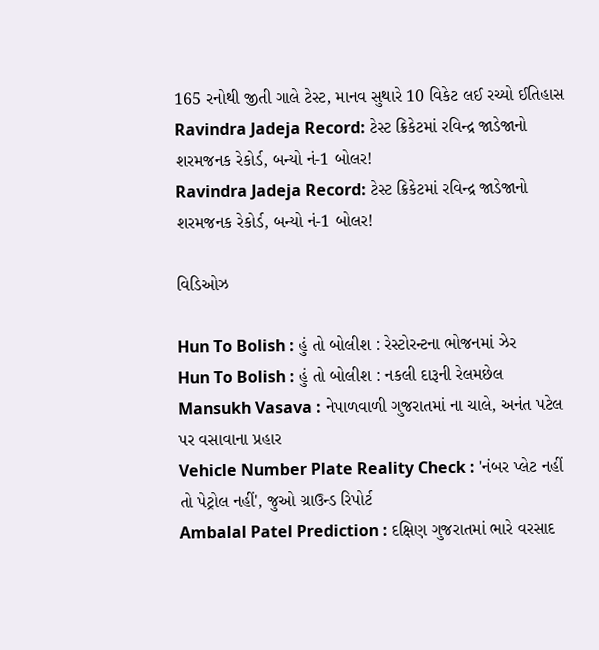165 રનોથી જીતી ગાલે ટેસ્ટ, માનવ સુથારે 10 વિકેટ લઈ રચ્યો ઈતિહાસ
Ravindra Jadeja Record: ટેસ્ટ ક્રિકેટમાં રવિન્દ્ર જાડેજાનો શરમજનક રેકોર્ડ, બન્યો નં-1 બોલર!
Ravindra Jadeja Record: ટેસ્ટ ક્રિકેટમાં રવિન્દ્ર જાડેજાનો શરમજનક રેકોર્ડ, બન્યો નં-1 બોલર!

વિડિઓઝ

Hun To Bolish : હું તો બોલીશ : રેસ્ટોરન્ટના ભોજનમાં ઝેર
Hun To Bolish : હું તો બોલીશ : નકલી દારૂની રેલમછેલ
Mansukh Vasava : નેપાળવાળી ગુજરાતમાં ના ચાલે, અનંત પટેલ પર વસાવાના પ્રહાર
Vehicle Number Plate Reality Check : 'નંબર પ્લેટ નહીં તો પેટ્રોલ નહીં', જુઓ ગ્રાઉન્ડ રિપોર્ટ
Ambalal Patel Prediction : દક્ષિણ ગુજરાતમાં ભારે વરસાદ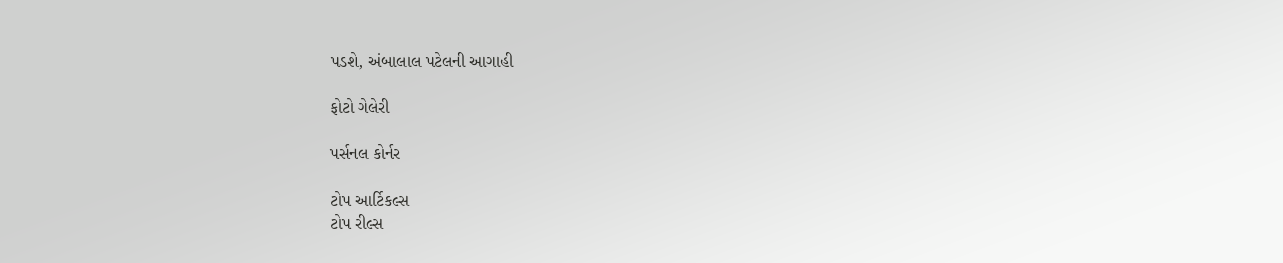પડશે, અંબાલાલ પટેલની આગાહી

ફોટો ગેલેરી

પર્સનલ કોર્નર

ટોપ આર્ટિકલ્સ
ટોપ રીલ્સ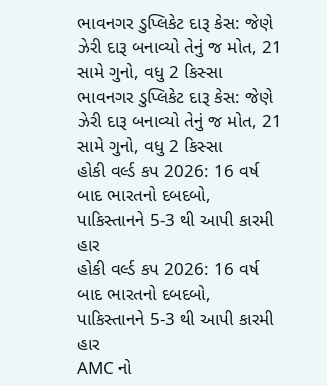ભાવનગર ડુપ્લિકેટ દારૂ કેસ: જેણે ઝેરી દારૂ બનાવ્યો તેનું જ મોત, 21 સામે ગુનો, વધુ 2 કિસ્સા
ભાવનગર ડુપ્લિકેટ દારૂ કેસ: જેણે ઝેરી દારૂ બનાવ્યો તેનું જ મોત, 21 સામે ગુનો, વધુ 2 કિસ્સા
હોકી વર્લ્ડ કપ 2026: 16 વર્ષ બાદ ભારતનો દબદબો, પાકિસ્તાનને 5-3 થી આપી કારમી હાર
હોકી વર્લ્ડ કપ 2026: 16 વર્ષ બાદ ભારતનો દબદબો, પાકિસ્તાનને 5-3 થી આપી કારમી હાર
AMC નો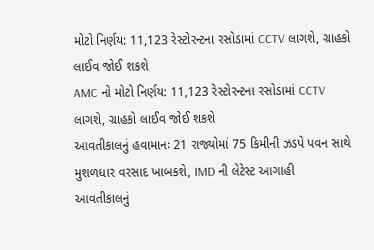મોટો નિર્ણય: 11,123 રેસ્ટોરન્ટના રસોડામાં CCTV લાગશે, ગ્રાહકો લાઈવ જોઈ શકશે
AMC નો મોટો નિર્ણય: 11,123 રેસ્ટોરન્ટના રસોડામાં CCTV લાગશે, ગ્રાહકો લાઈવ જોઈ શકશે
આવતીકાલનું હવામાનઃ 21 રાજ્યોમાં 75 કિમીની ઝડપે પવન સાથે મુશળધાર વરસાદ ખાબકશે, IMD ની લેટેસ્ટ આગાહી
આવતીકાલનું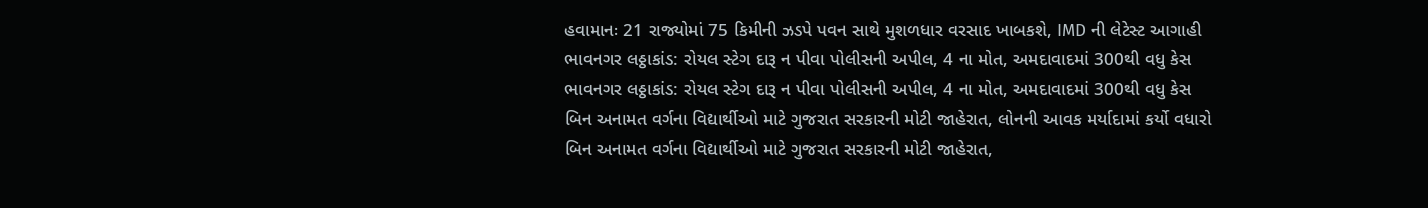હવામાનઃ 21 રાજ્યોમાં 75 કિમીની ઝડપે પવન સાથે મુશળધાર વરસાદ ખાબકશે, IMD ની લેટેસ્ટ આગાહી
ભાવનગર લઠ્ઠાકાંડ: રોયલ સ્ટેગ દારૂ ન પીવા પોલીસની અપીલ, 4 ના મોત, અમદાવાદમાં 300થી વધુ કેસ
ભાવનગર લઠ્ઠાકાંડ: રોયલ સ્ટેગ દારૂ ન પીવા પોલીસની અપીલ, 4 ના મોત, અમદાવાદમાં 300થી વધુ કેસ
બિન અનામત વર્ગના વિદ્યાર્થીઓ માટે ગુજરાત સરકારની મોટી જાહેરાત, લોનની આવક મર્યાદામાં કર્યો વધારો
બિન અનામત વર્ગના વિદ્યાર્થીઓ માટે ગુજરાત સરકારની મોટી જાહેરાત,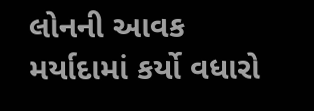લોનની આવક મર્યાદામાં કર્યો વધારો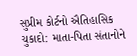સુપ્રીમ કોર્ટનો ઐતિહાસિક ચુકાદો: માતા-પિતા સંતાનોને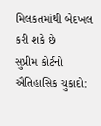મિલકતમાંથી બેદખલ કરી શકે છે
સુપ્રીમ કોર્ટનો ઐતિહાસિક ચુકાદો: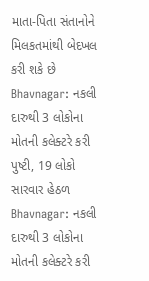માતા-પિતા સંતાનોને મિલકતમાંથી બેદખલ કરી શકે છે
Bhavnagar: નકલી દારુથી 3 લોકોના મોતની કલેક્ટરે કરી પુષ્ટી, 19 લોકો સારવાર હેઠળ
Bhavnagar: નકલી દારુથી 3 લોકોના મોતની કલેક્ટરે કરી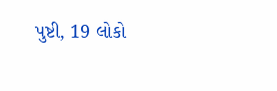પુષ્ટી, 19 લોકો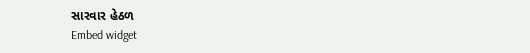સારવાર હેઠળ
Embed widget